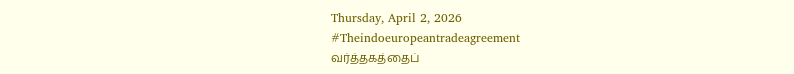Thursday, April 2, 2026
#Theindoeuropeantradeagreement
வர்த்தகத்தைப்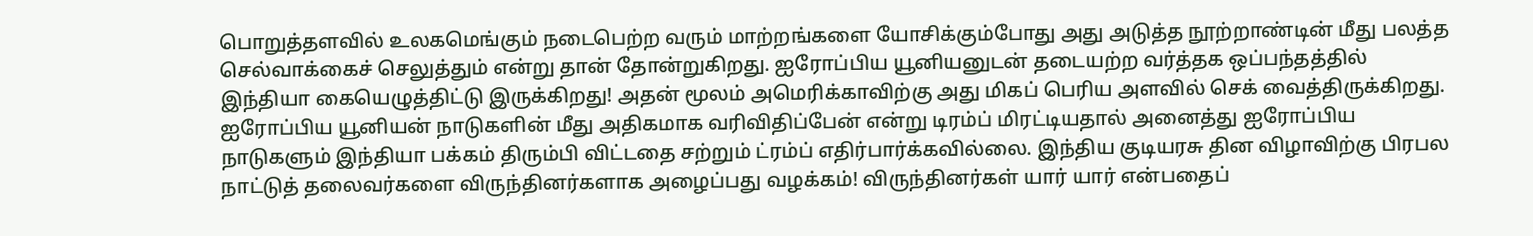பொறுத்தளவில் உலகமெங்கும் நடைபெற்ற வரும் மாற்றங்களை யோசிக்கும்போது அது அடுத்த நூற்றாண்டின் மீது பலத்த செல்வாக்கைச் செலுத்தும் என்று தான் தோன்றுகிறது. ஐரோப்பிய யூனியனுடன் தடையற்ற வர்த்தக ஒப்பந்தத்தில் இந்தியா கையெழுத்திட்டு இருக்கிறது! அதன் மூலம் அமெரிக்காவிற்கு அது மிகப் பெரிய அளவில் செக் வைத்திருக்கிறது. ஐரோப்பிய யூனியன் நாடுகளின் மீது அதிகமாக வரிவிதிப்பேன் என்று டிரம்ப் மிரட்டியதால் அனைத்து ஐரோப்பிய நாடுகளும் இந்தியா பக்கம் திரும்பி விட்டதை சற்றும் ட்ரம்ப் எதிர்பார்க்கவில்லை. இந்திய குடியரசு தின விழாவிற்கு பிரபல நாட்டுத் தலைவர்களை விருந்தினர்களாக அழைப்பது வழக்கம்! விருந்தினர்கள் யார் யார் என்பதைப்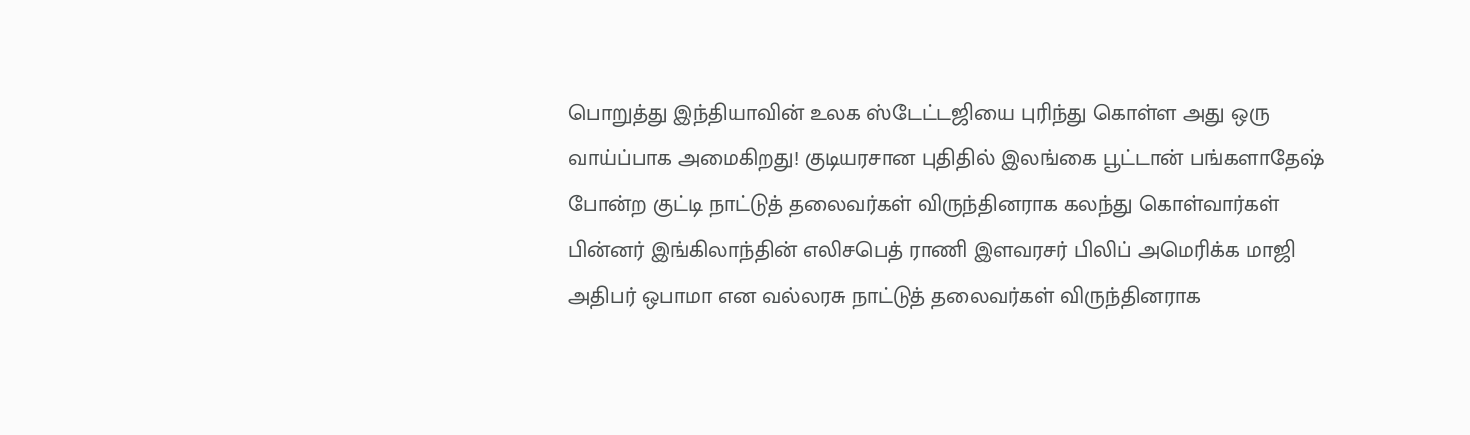பொறுத்து இந்தியாவின் உலக ஸ்டேட்டஜியை புரிந்து கொள்ள அது ஒரு வாய்ப்பாக அமைகிறது! குடியரசான புதிதில் இலங்கை பூட்டான் பங்களாதேஷ் போன்ற குட்டி நாட்டுத் தலைவர்கள் விருந்தினராக கலந்து கொள்வார்கள் பின்னர் இங்கிலாந்தின் எலிசபெத் ராணி இளவரசர் பிலிப் அமெரிக்க மாஜி அதிபர் ஒபாமா என வல்லரசு நாட்டுத் தலைவர்கள் விருந்தினராக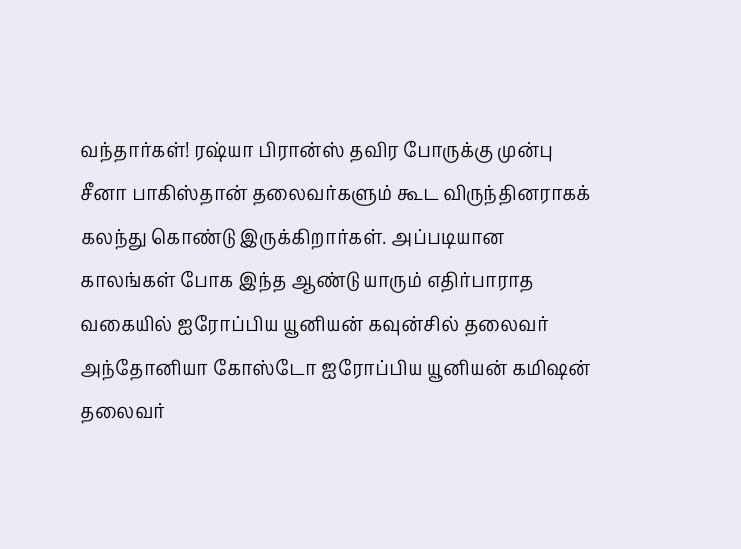வந்தார்கள்! ரஷ்யா பிரான்ஸ் தவிர போருக்கு முன்பு சீனா பாகிஸ்தான் தலைவர்களும் கூட விருந்தினராகக் கலந்து கொண்டு இருக்கிறார்கள். அப்படியான காலங்கள் போக இந்த ஆண்டு யாரும் எதிர்பாராத வகையில் ஐரோப்பிய யூனியன் கவுன்சில் தலைவர் அந்தோனியா கோஸ்டோ ஐரோப்பிய யூனியன் கமிஷன் தலைவர்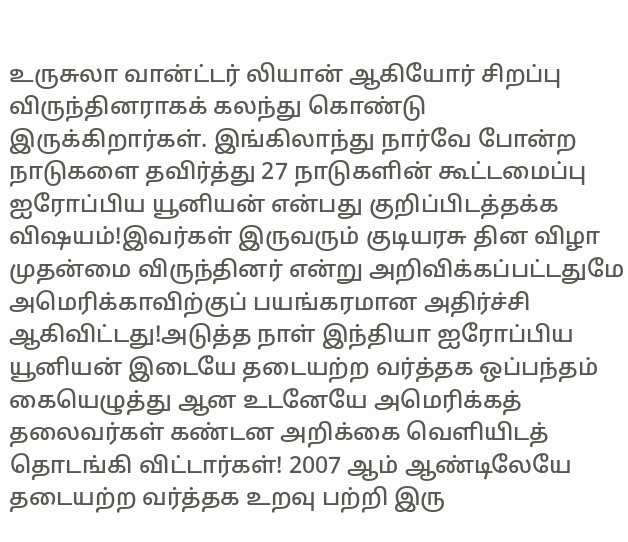உருசுலா வான்ட்டர் லியான் ஆகியோர் சிறப்பு விருந்தினராகக் கலந்து கொண்டு இருக்கிறார்கள். இங்கிலாந்து நார்வே போன்ற நாடுகளை தவிர்த்து 27 நாடுகளின் கூட்டமைப்பு ஐரோப்பிய யூனியன் என்பது குறிப்பிடத்தக்க விஷயம்!இவர்கள் இருவரும் குடியரசு தின விழா முதன்மை விருந்தினர் என்று அறிவிக்கப்பட்டதுமே அமெரிக்காவிற்குப் பயங்கரமான அதிர்ச்சி ஆகிவிட்டது!அடுத்த நாள் இந்தியா ஐரோப்பிய யூனியன் இடையே தடையற்ற வர்த்தக ஒப்பந்தம் கையெழுத்து ஆன உடனேயே அமெரிக்கத் தலைவர்கள் கண்டன அறிக்கை வெளியிடத் தொடங்கி விட்டார்கள்! 2007 ஆம் ஆண்டிலேயே தடையற்ற வர்த்தக உறவு பற்றி இரு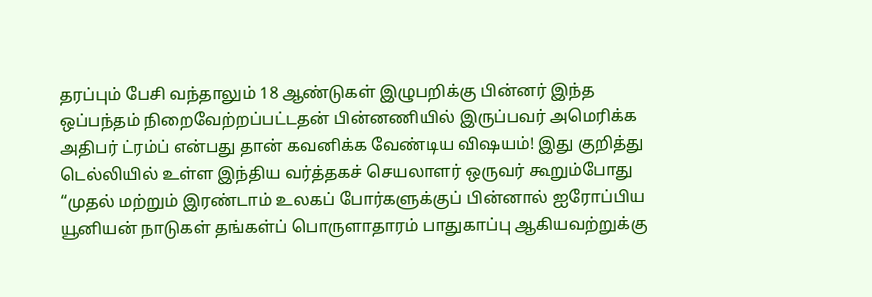தரப்பும் பேசி வந்தாலும் 18 ஆண்டுகள் இழுபறிக்கு பின்னர் இந்த ஒப்பந்தம் நிறைவேற்றப்பட்டதன் பின்னணியில் இருப்பவர் அமெரிக்க அதிபர் ட்ரம்ப் என்பது தான் கவனிக்க வேண்டிய விஷயம்! இது குறித்து டெல்லியில் உள்ள இந்திய வர்த்தகச் செயலாளர் ஒருவர் கூறும்போது “முதல் மற்றும் இரண்டாம் உலகப் போர்களுக்குப் பின்னால் ஐரோப்பிய யூனியன் நாடுகள் தங்கள்ப் பொருளாதாரம் பாதுகாப்பு ஆகியவற்றுக்கு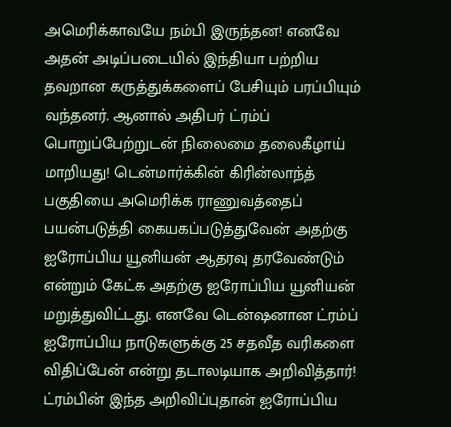அமெரிக்காவயே நம்பி இருந்தன! எனவே அதன் அடிப்படையில் இந்தியா பற்றிய தவறான கருத்துக்களைப் பேசியும் பரப்பியும் வந்தனர். ஆனால் அதிபர் ட்ரம்ப் பொறுப்பேற்றுடன் நிலைமை தலைகீழாய் மாறியது! டென்மார்க்கின் கிரின்லாந்த் பகுதியை அமெரிக்க ராணுவத்தைப் பயன்படுத்தி கையகப்படுத்துவேன் அதற்கு ஐரோப்பிய யூனியன் ஆதரவு தரவேண்டும் என்றும் கேட்க அதற்கு ஐரோப்பிய யூனியன் மறுத்துவிட்டது. எனவே டென்ஷனான ட்ரம்ப் ஐரோப்பிய நாடுகளுக்கு 25 சதவீத வரிகளை விதிப்பேன் என்று தடாலடியாக அறிவித்தார்! ட்ரம்பின் இந்த அறிவிப்புதான் ஐரோப்பிய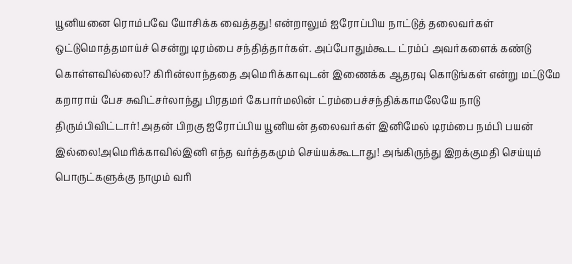யூனியனை ரொம்பவே யோசிக்க வைத்தது! என்றாலும் ஐரோப்பிய நாட்டுத் தலைவர்கள் ஒட்டுமொத்தமாய்ச் சென்று டிரம்பை சந்தித்தார்கள். அப்போதும்கூட ட்ரம்ப் அவர்களைக் கண்டு கொள்ளவில்லை!? கிரின்லாந்ததை அமெரிக்காவுடன் இணைக்க ஆதரவு கொடுங்கள் என்று மட்டுமே கறாராய் பேச சுவிட்சர்லாந்து பிரதமர் கேபார்மலின் ட்ரம்பைச்சந்திக்காமலேயே நாடு திரும்பிவிட்டார்! அதன் பிறகு ஐரோப்பிய யூனியன் தலைவர்கள் இனிமேல் டிரம்பை நம்பி பயன் இல்லை!அமெரிக்காவில்இனி எந்த வர்த்தகமும் செய்யக்கூடாது! அங்கிருந்து இறக்குமதி செய்யும் பொருட்களுக்கு நாமும் வரி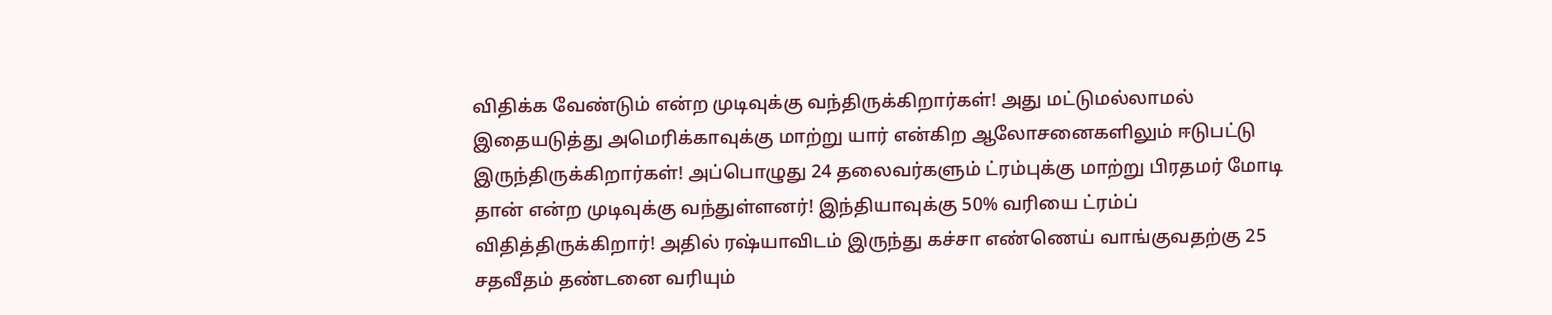விதிக்க வேண்டும் என்ற முடிவுக்கு வந்திருக்கிறார்கள்! அது மட்டுமல்லாமல் இதையடுத்து அமெரிக்காவுக்கு மாற்று யார் என்கிற ஆலோசனைகளிலும் ஈடுபட்டு இருந்திருக்கிறார்கள்! அப்பொழுது 24 தலைவர்களும் ட்ரம்புக்கு மாற்று பிரதமர் மோடி தான் என்ற முடிவுக்கு வந்துள்ளனர்! இந்தியாவுக்கு 50% வரியை ட்ரம்ப் விதித்திருக்கிறார்! அதில் ரஷ்யாவிடம் இருந்து கச்சா எண்ணெய் வாங்குவதற்கு 25 சதவீதம் தண்டனை வரியும்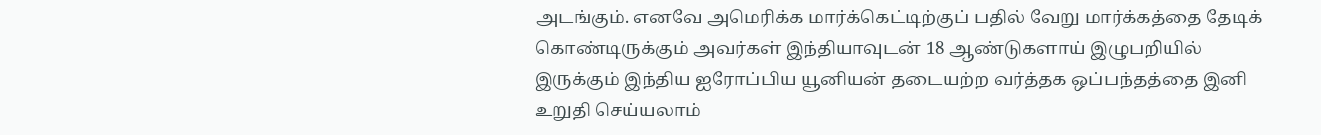அடங்கும். எனவே அமெரிக்க மார்க்கெட்டிற்குப் பதில் வேறு மார்க்கத்தை தேடிக் கொண்டிருக்கும் அவர்கள் இந்தியாவுடன் 18 ஆண்டுகளாய் இழுபறியில் இருக்கும் இந்திய ஐரோப்பிய யூனியன் தடையற்ற வர்த்தக ஒப்பந்தத்தை இனி உறுதி செய்யலாம்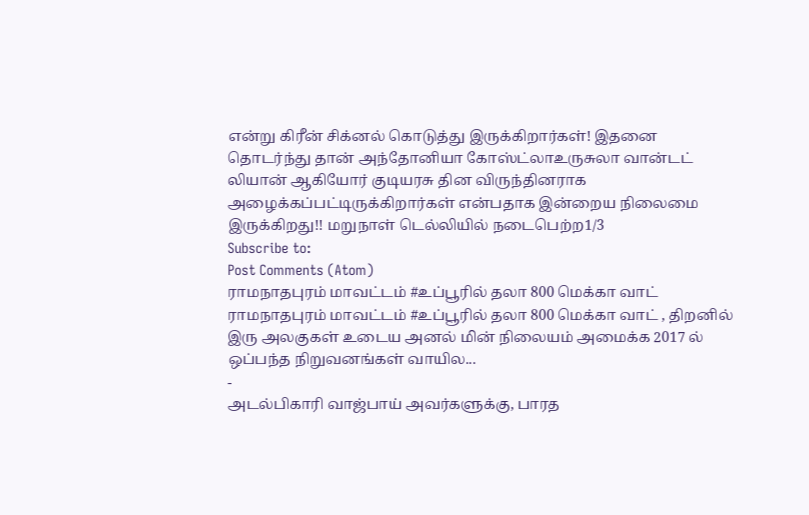என்று கிரீன் சிக்னல் கொடுத்து இருக்கிறார்கள்! இதனை தொடர்ந்து தான் அந்தோனியா கோஸ்ட்லாஉருசுலா வான்டட் லியான் ஆகியோர் குடியரசு தின விருந்தினராக அழைக்கப்பட்டிருக்கிறார்கள் என்பதாக இன்றைய நிலைமை இருக்கிறது!! மறுநாள் டெல்லியில் நடைபெற்ற1/3
Subscribe to:
Post Comments (Atom)
ராமநாதபுரம் மாவட்டம் #உப்பூரில் தலா 800 மெக்கா வாட்
ராமநாதபுரம் மாவட்டம் #உப்பூரில் தலா 800 மெக்கா வாட் , திறனில் இரு அலகுகள் உடைய அனல் மின் நிலையம் அமைக்க 2017 ல் ஒப்பந்த நிறுவனங்கள் வாயில...
-
அடல்பிகாரி வாஜ்பாய் அவர்களுக்கு, பாரத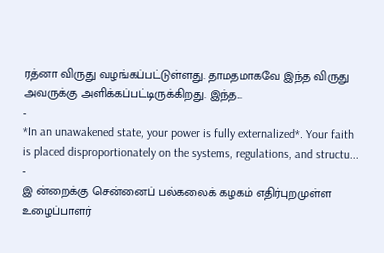ரத்னா விருது வழங்கப்பட்டுள்ளது. தாமதமாகவே இந்த விருது அவருக்கு அளிக்கப்பட்டிருக்கிறது. இந்த...
-
*In an unawakened state, your power is fully externalized*. Your faith is placed disproportionately on the systems, regulations, and structu...
-
இ ன்றைக்கு சென்னைப் பல்கலைக் கழகம் எதிர்புறமுள்ள உழைப்பாளர்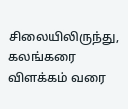சிலையிலிருந்து, கலங்கரை விளக்கம் வரை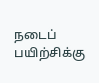நடைப் பயிற்சிக்கு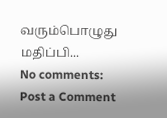வரும்பொழுது மதிப்பி...
No comments:
Post a Comment